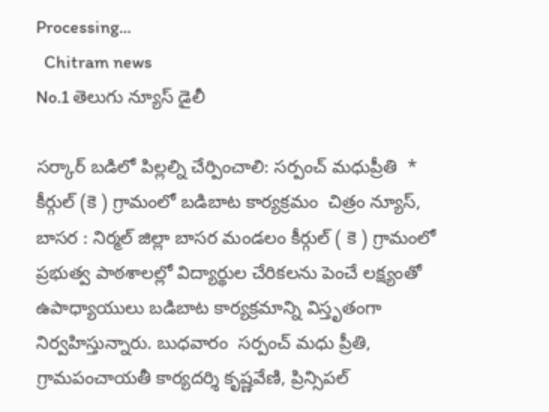Processing...
  Chitram news
No.1 తెలుగు న్యూస్ డైలీ

సర్కార్ బడిలో పిల్లల్ని చేర్పించాలి: సర్పంచ్ మధుప్రీతి  * కీర్గుల్ (కె ) గ్రామంలో బడిబాట కార్యక్రమం  చిత్రం న్యూస్, బాసర : నిర్మల్ జిల్లా బాసర మండలం కీర్గుల్ ( కె ) గ్రామంలో ప్రభుత్వ పాఠశాలల్లో విద్యార్థుల చేరికలను పెంచే లక్ష్యంతో ఉపాధ్యాయులు బడిబాట కార్యక్రమాన్ని విస్తృతంగా నిర్వహిస్తున్నారు. బుధవారం  సర్పంచ్ మధు ప్రీతి, గ్రామపంచాయతీ కార్యదర్శి కృష్ణవేణి, ప్రిన్సిపల్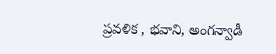ప్రవళిక , భవాని, అంగన్వాడీ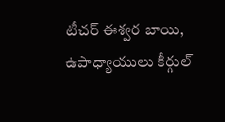టీచర్ ఈశ్వర బాయి, ఉపాధ్యాయులు కీర్గుల్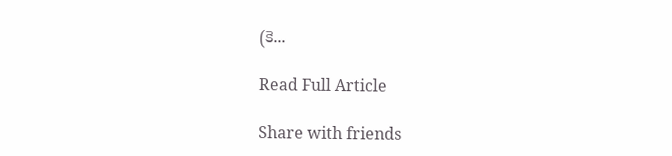(కె...

Read Full Article

Share with friends